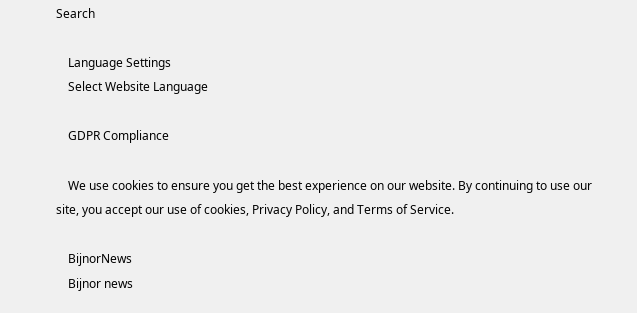Search

    Language Settings
    Select Website Language

    GDPR Compliance

    We use cookies to ensure you get the best experience on our website. By continuing to use our site, you accept our use of cookies, Privacy Policy, and Terms of Service.

    BijnorNews
    Bijnor news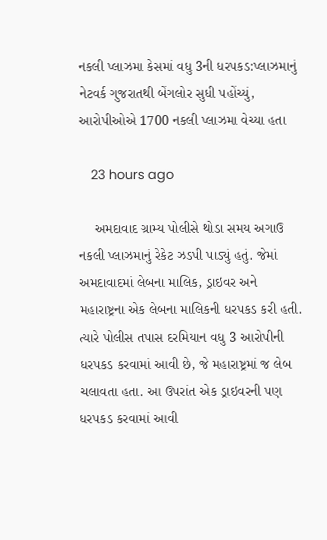નકલી પ્લાઝમા કેસમાં વધુ 3ની ધરપકડ:પ્લાઝમાનું નેટવર્ક ગુજરાતથી બેંગલોર સુધી પહોંચ્યું, આરોપીઓએ 1700 નકલી પ્લાઝમા વેચ્યા હતા

    23 hours ago

    અમદાવાદ ગ્રામ્ય પોલીસે થોડા સમય અગાઉ નકલી પ્લાઝમાનું રેકેટ ઝડપી પાડ્યું હતું. જેમાં અમદાવાદમાં લેબના માલિક, ડ્રાઇવર અને મહારાષ્ટ્રના એક લેબના માલિકની ધરપકડ કરી હતી. ત્યારે પોલીસ તપાસ દરમિયાન વધુ 3 આરોપીની ધરપકડ કરવામાં આવી છે, જે મહારાષ્ટ્રમાં જ લેબ ચલાવતા હતા. આ ઉપરાંત એક ડ્રાઇવરની પણ ધરપકડ કરવામાં આવી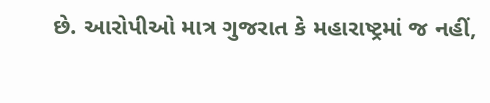છે. આરોપીઓ માત્ર ગુજરાત કે મહારાષ્ટ્રમાં જ નહીં,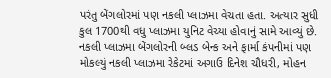પરંતુ બેંગલોરમાં પણ નકલી પ્લાઝમા વેચતા હતા. અત્યાર સુધી કુલ 1700થી વધુ પ્લાઝમા યુનિટ વેચ્યા હોવાનું સામે આવ્યું છે. નકલી પ્લાઝમા બેંગલોરની બ્લડ બેન્ક અને ફાર્મા કંપનીમાં પણ મોકલ્યું નકલી પ્લાઝમા રેકેટમાં અગાઉ દિનેશ ચૌધરી, મોહન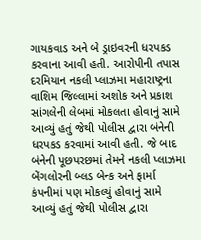ગાયકવાડ અને બે ડ્રાઇવરની ધરપકડ કરવાના આવી હતી. આરોપીની તપાસ દરમિયાન નકલી પ્લાઝમા મહારાષ્ટ્રના વાશિમ જિલ્લામાં અશોક અને પ્રકાશ સાંગલેની લેબમાં મોકલતા હોવાનું સામે આવ્યું હતું જેથી પોલીસ દ્વારા બંનેની ધરપકડ કરવામાં આવી હતી. જે બાદ બંનેની પૂછપરછમાં તેમને નકલી પ્લાઝમા બેંગલોરની બ્લડ બેન્ક અને ફાર્મા કંપનીમાં પણ મોકલ્યું હોવાનું સામે આવ્યું હતું જેથી પોલીસ દ્વારા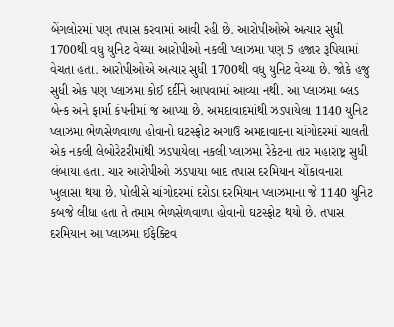બેંગલોરમાં પણ તપાસ કરવામાં આવી રહી છે. આરોપીઓએ અત્યાર સુધી 1700થી વધુ યુનિટ વેચ્યા આરોપીઓ નકલી પ્લાઝમા પણ 5 હજાર રૂપિયામાં વેચતા હતા. આરોપીઓએ અત્યાર સુધી 1700થી વધુ યુનિટ વેચ્યા છે. જોકે હજુ સુધી એક પણ પ્લાઝમા કોઈ દર્દીને આપવામાં આવ્યા નથી. આ પ્લાઝમા બ્લડ બેન્ક અને ફાર્મા કંપનીમાં જ આપ્યા છે. અમદાવાદમાંથી ઝડપાયેલા 1140 યુનિટ પ્લાઝમા ભેળસેળવાળા હોવાનો ઘટસ્ફોટ અગાઉ અમદાવાદના ચાંગોદરમાં ચાલતી એક નકલી લેબોરેટરીમાંથી ઝડપાયેલા નકલી પ્લાઝમા રેકેટના તાર મહારાષ્ટ્ર સુધી લંબાયા હતા. ચાર આરોપીઓ ઝડપાયા બાદ તપાસ દરમિયાન ચોંકાવનારા ખુલાસા થયા છે. પોલીસે ચાંગોદરમાં દરોડા દરમિયાન પ્લાઝમાના જે 1140 યુનિટ કબજે લીધા હતા તે તમામ ભેળસેળવાળા હોવાનો ઘટસ્ફોટ થયો છે. તપાસ દરમિયાન આ પ્લાઝમા ઈફેક્ટિવ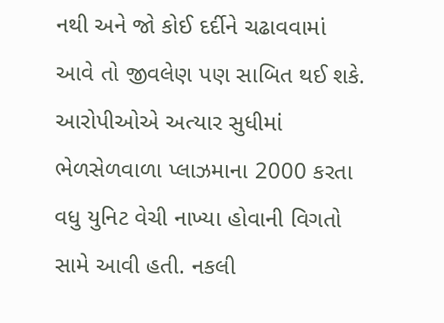નથી અને જો કોઈ દર્દીને ચઢાવવામાં આવે તો જીવલેણ પણ સાબિત થઈ શકે. આરોપીઓએ અત્યાર સુધીમાં ભેળસેળવાળા પ્લાઝમાના 2000 કરતા વધુ યુનિટ વેચી નાખ્યા હોવાની વિગતો સામે આવી હતી. નકલી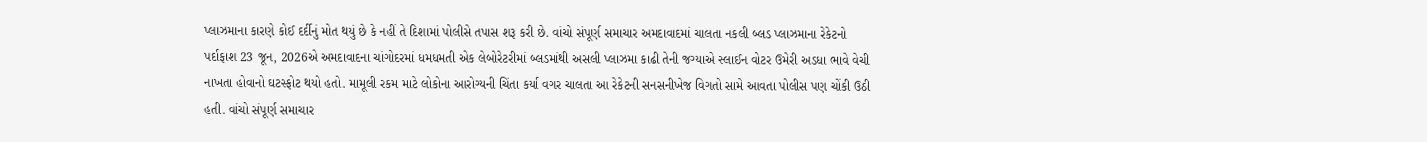પ્લાઝમાના કારણે કોઈ દર્દીનું મોત થયું છે કે નહીં તે દિશામાં પોલીસે તપાસ શરૂ કરી છે. વાંચો સંપૂર્ણ સમાચાર અમદાવાદમાં ચાલતા નકલી બ્લડ પ્લાઝમાના રેકેટનો પર્દાફાશ 23 જૂન, 2026એ અમદાવાદના ચાંગોદરમાં ધમધમતી એક લેબોરેટરીમાં બ્લડમાંથી અસલી પ્લાઝમા કાઢી તેની જગ્યાએ સ્લાઈન વોટર ઉમેરી અડધા ભાવે વેચી નાખતા હોવાનો ઘટસ્ફોટ થયો હતો. મામૂલી રકમ માટે લોકોના આરોગ્યની ચિંતા કર્યા વગર ચાલતા આ રેકેટની સનસનીખેજ વિગતો સામે આવતા પોલીસ પણ ચોંકી ઉઠી હતી. વાંચો સંપૂર્ણ સમાચાર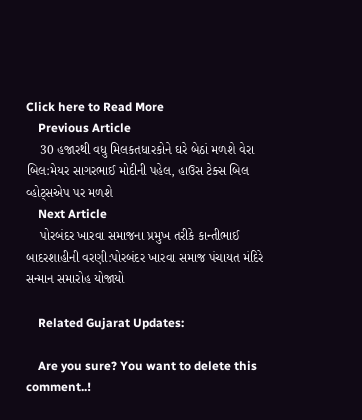Click here to Read More
    Previous Article
    30 હજારથી વધુ મિલકતધારકોને ઘરે બેઠાં મળશે વેરા બિલ:મેયર સાગરભાઈ મોદીની પહેલ, હાઉસ ટેક્સ બિલ વ્હોટ્સએપ પર મળશે
    Next Article
    પોરબંદર ખારવા સમાજના પ્રમુખ તરીકે કાન્તીભાઈ બાદરશાહીની વરણી:પોરબંદર ખારવા સમાજ પંચાયત મંદિરે સન્માન સમારોહ યોજાયો

    Related Gujarat Updates:

    Are you sure? You want to delete this comment..!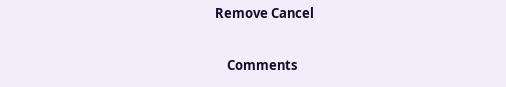Remove Cancel

    Comments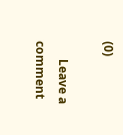(0)

      Leave a comment